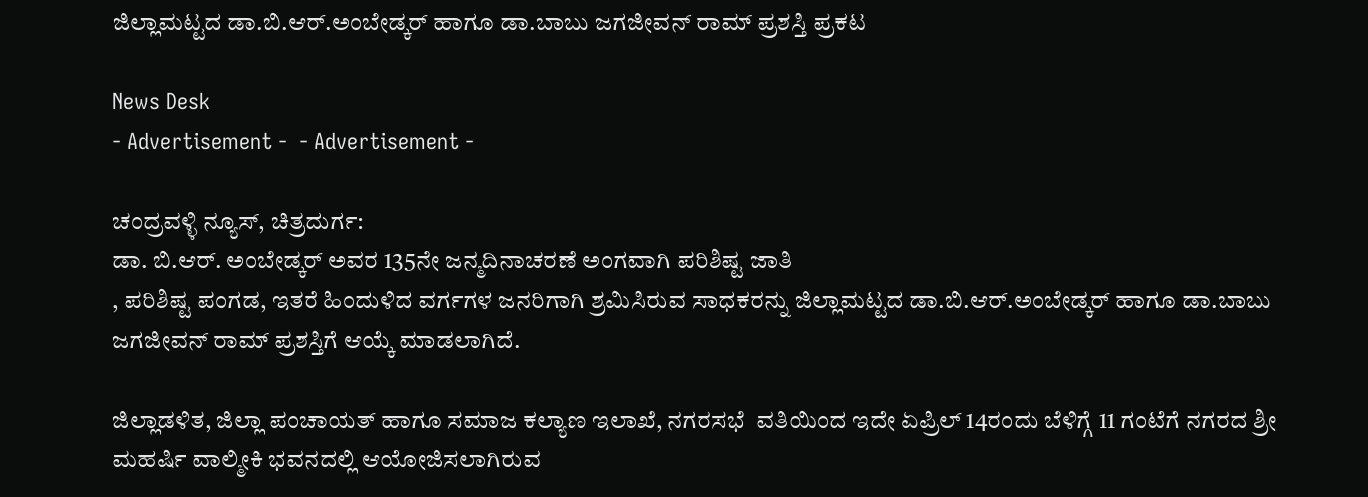ಜಿಲ್ಲಾಮಟ್ಟದ ಡಾ.ಬಿ.ಆರ್.ಅಂಬೇಡ್ಕರ್ ಹಾಗೂ ಡಾ.ಬಾಬು ಜಗಜೀವನ್ ರಾಮ್ ಪ್ರಶಸ್ತಿ ಪ್ರಕಟ

News Desk
- Advertisement -  - Advertisement -

ಚಂದ್ರವಳ್ಳಿ ನ್ಯೂಸ್, ಚಿತ್ರದುರ್ಗ:
ಡಾ. ಬಿ.ಆರ್. ಅಂಬೇಡ್ಕರ್ ಅವರ 135ನೇ ಜನ್ಮದಿನಾಚರಣೆ ಅಂಗವಾಗಿ ಪರಿಶಿಷ್ಟ ಜಾತಿ
, ಪರಿಶಿಷ್ಟ ಪಂಗಡ, ಇತರೆ ಹಿಂದುಳಿದ ವರ್ಗಗಳ ಜನರಿಗಾಗಿ ಶ್ರಮಿಸಿರುವ ಸಾಧಕರನ್ನು ಜಿಲ್ಲಾಮಟ್ಟದ ಡಾ.ಬಿ.ಆರ್.ಅಂಬೇಡ್ಕರ್ ಹಾಗೂ ಡಾ.ಬಾಬು ಜಗಜೀವನ್ ರಾಮ್ ಪ್ರಶಸ್ತಿಗೆ ಆಯ್ಕೆ ಮಾಡಲಾಗಿದೆ.

ಜಿಲ್ಲಾಡಳಿತ, ಜಿಲ್ಲಾ ಪಂಚಾಯತ್ ಹಾಗೂ ಸಮಾಜ ಕಲ್ಯಾಣ ಇಲಾಖೆ, ನಗರಸಭೆ  ವತಿಯಿಂದ ಇದೇ ಏಪ್ರಿಲ್ 14ರಂದು ಬೆಳಿಗ್ಗೆ 11 ಗಂಟೆಗೆ ನಗರದ ಶ್ರೀ ಮಹರ್ಷಿ ವಾಲ್ಮೀಕಿ ಭವನದಲ್ಲಿ ಆಯೋಜಿಸಲಾಗಿರುವ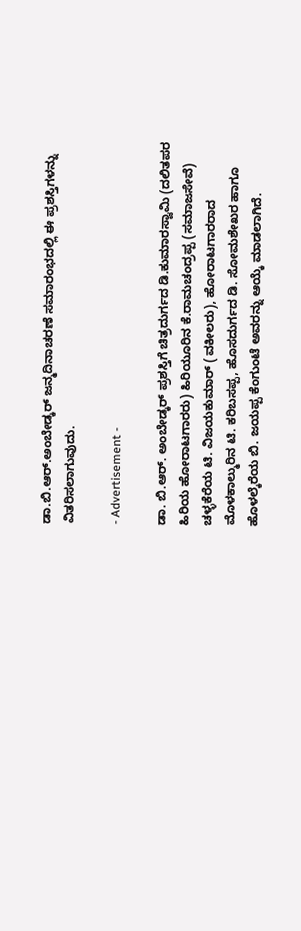ಡಾ.ಬಿ.ಆರ್.ಅಂಬೇಡ್ಕರ್ ಜನ್ಮದಿನಾಚರಣೆ ಸಮಾರಂಭದಲ್ಲಿ ಈ ಪ್ರಶಸ್ತಿಗಳನ್ನು ವಿತರಿಸಲಾಗುವುದು.

- Advertisement -

ಡಾ. ಬಿ.ಆರ್. ಅಂಬೇಡ್ಕರ್ ಪ್ರಶಸ್ತಿಗೆ ಚಿತ್ರದುರ್ಗದ ಡಿ.ಕುಮಾರಸ್ವಾಮಿ (ದಲಿತಪರ ಹಿರಿಯ ಹೋರಾಟಗಾರರು) ಹಿರಿಯೂರಿನ ಕೆ.ರಾಮಚಂದ್ರಪ್ಪ (ಸಮಾಜಸೇವೆ) ಚಳ್ಳಕೆರೆಯ ಟಿ. ವಿಜಯಕುಮಾರ್ (ವಕೀಲರು), ಹೋರಾಟಗಾರರಾದ ಮೊಳಕಾಲ್ಮುರಿನ ಟಿ. ಕರಿಬಸಪ್ಪ, ಹೊಸದುರ್ಗದ ಡಿ. ಸೋಮಶೇಖರ ಹಾಗೂ ಹೊಳಲ್ಕೆರೆಯ ಬಿ. ಜಯಪ್ಪ ಕೆಂಗುಂಟೆ ಅವರನ್ನು ಆಯ್ಕೆ ಮಾಡಲಾಗಿದೆ.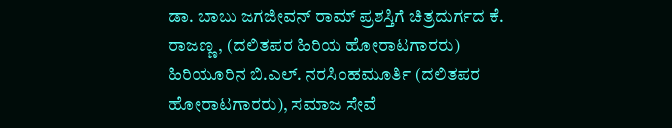ಡಾ. ಬಾಬು ಜಗಜೀವನ್ ರಾಮ್ ಪ್ರಶಸ್ತಿಗೆ ಚಿತ್ರದುರ್ಗದ ಕೆ. ರಾಜಣ್ಣ, (ದಲಿತಪರ ಹಿರಿಯ ಹೋರಾಟಗಾರರು) ಹಿರಿಯೂರಿನ ಬಿ.ಎಲ್. ನರಸಿಂಹಮೂರ್ತಿ (ದಲಿತಪರ ಹೋರಾಟಗಾರರು), ಸಮಾಜ ಸೇವೆ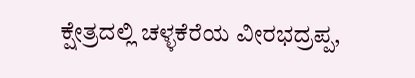ಕ್ಷೇತ್ರದಲ್ಲಿ ಚಳ್ಳಕೆರೆಯ ವೀರಭದ್ರಪ್ಪ,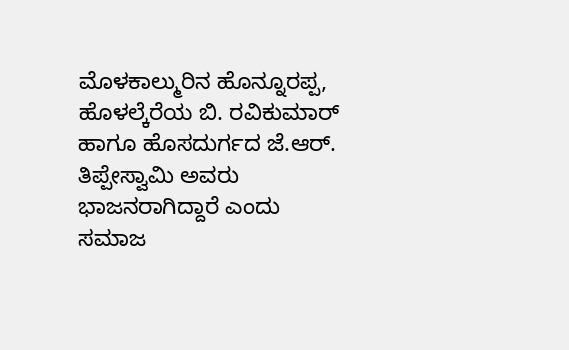ಮೊಳಕಾಲ್ಮುರಿನ ಹೊನ್ನೂರಪ್ಪ, ಹೊಳಲ್ಕೆರೆಯ ಬಿ. ರವಿಕುಮಾರ್ ಹಾಗೂ ಹೊಸದುರ್ಗದ ಜೆ.ಆರ್. ತಿಪ್ಪೇಸ್ವಾಮಿ ಅವರು ಭಾಜನರಾಗಿದ್ದಾರೆ ಎಂದು ಸಮಾಜ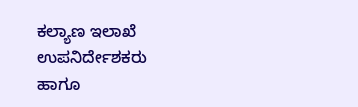ಕಲ್ಯಾಣ ಇಲಾಖೆ ಉಪನಿರ್ದೇಶಕರು ಹಾಗೂ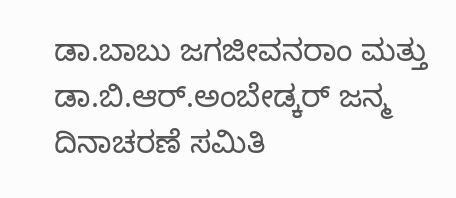ಡಾ.ಬಾಬು ಜಗಜೀವನರಾಂ ಮತ್ತು ಡಾ.ಬಿ.ಆರ್.ಅಂಬೇಡ್ಕರ್ ಜನ್ಮ ದಿನಾಚರಣೆ ಸಮಿತಿ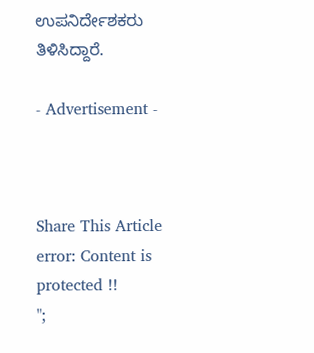ಉಪನಿರ್ದೇಶಕರು ತಿಳಿಸಿದ್ದಾರೆ.

- Advertisement -



Share This Article
error: Content is protected !!
";